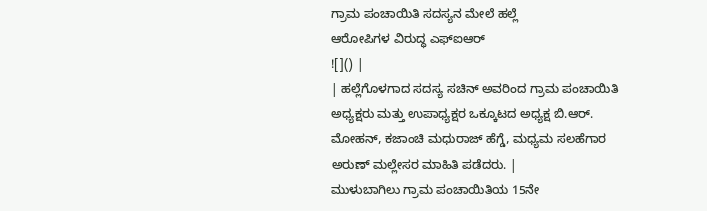ಗ್ರಾಮ ಪಂಚಾಯಿತಿ ಸದಸ್ಯನ ಮೇಲೆ ಹಲ್ಲೆ
ಆರೋಪಿಗಳ ವಿರುದ್ಧ ಎಫ್ಐಆರ್
![]() |
| ಹಲ್ಲೆಗೊಳಗಾದ ಸದಸ್ಯ ಸಚಿನ್ ಅವರಿಂದ ಗ್ರಾಮ ಪಂಚಾಯಿತಿ ಅಧ್ಯಕ್ಷರು ಮತ್ತು ಉಪಾಧ್ಯಕ್ಷರ ಒಕ್ಕೂಟದ ಅಧ್ಯಕ್ಷ ಬಿ.ಆರ್. ಮೋಹನ್, ಕಜಾಂಚಿ ಮಧುರಾಜ್ ಹೆಗ್ಡೆ, ಮಧ್ಯಮ ಸಲಹೆಗಾರ ಅರುಣ್ ಮಲ್ಲೇಸರ ಮಾಹಿತಿ ಪಡೆದರು. |
ಮುಳುಬಾಗಿಲು ಗ್ರಾಮ ಪಂಚಾಯಿತಿಯ 15ನೇ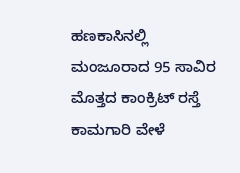ಹಣಕಾಸಿನಲ್ಲಿ
ಮಂಜೂರಾದ 95 ಸಾವಿರ ಮೊತ್ತದ ಕಾಂಕ್ರಿಟ್ ರಸ್ತೆ ಕಾಮಗಾರಿ ವೇಳೆ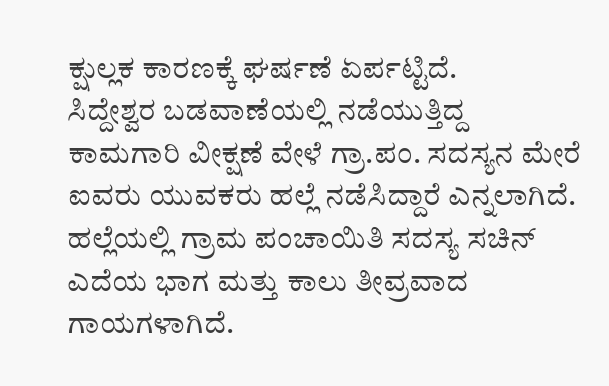ಕ್ಷುಲ್ಲಕ ಕಾರಣಕ್ಕೆ ಘರ್ಷಣೆ ಏರ್ಪಟ್ಟಿದೆ.
ಸಿದ್ದೇಶ್ವರ ಬಡವಾಣೆಯಲ್ಲಿ ನಡೆಯುತ್ತಿದ್ದ ಕಾಮಗಾರಿ ವೀಕ್ಷಣೆ ವೇಳೆ ಗ್ರಾ.ಪಂ. ಸದಸ್ಯನ ಮೇರೆ ಐವರು ಯುವಕರು ಹಲ್ಲೆ ನಡೆಸಿದ್ದಾರೆ ಎನ್ನಲಾಗಿದೆ.
ಹಲ್ಲೆಯಲ್ಲಿ ಗ್ರಾಮ ಪಂಚಾಯಿತಿ ಸದಸ್ಯ ಸಚಿನ್ ಎದೆಯ ಭಾಗ ಮತ್ತು ಕಾಲು ತೀವ್ರವಾದ ಗಾಯಗಳಾಗಿದೆ.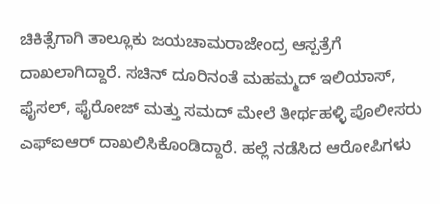ಚಿಕಿತ್ಸೆಗಾಗಿ ತಾಲ್ಲೂಕು ಜಯಚಾಮರಾಜೇಂದ್ರ ಆಸ್ಪತ್ರೆಗೆ ದಾಖಲಾಗಿದ್ದಾರೆ. ಸಚಿನ್ ದೂರಿನಂತೆ ಮಹಮ್ಮದ್ ಇಲಿಯಾಸ್, ಫೈಸಲ್, ಫೈರೋಜ್ ಮತ್ತು ಸಮದ್ ಮೇಲೆ ತೀರ್ಥಹಳ್ಳಿ ಪೊಲೀಸರು ಎಫ್ಐಆರ್ ದಾಖಲಿಸಿಕೊಂಡಿದ್ದಾರೆ. ಹಲ್ಲೆ ನಡೆಸಿದ ಆರೋಪಿಗಳು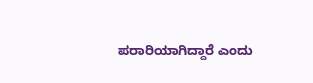ಪರಾರಿಯಾಗಿದ್ದಾರೆ ಎಂದು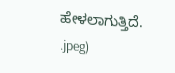ಹೇಳಲಾಗುತ್ತಿದೆ.
.jpeg)